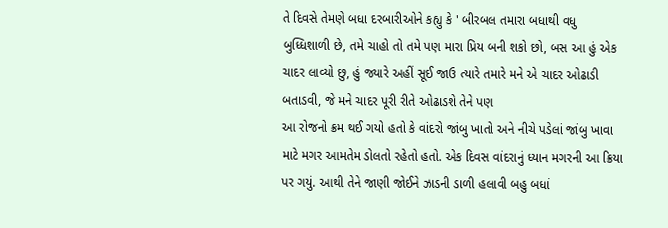તે દિવસે તેમણે બધા દરબારીઓને કહ્યુ કે ' બીરબલ તમારા બધાથી વધુ બુધ્ધિશાળી છે, તમે ચાહો તો તમે પણ મારા પ્રિય બની શકો છો, બસ આ હું એક ચાદર લાવ્યો છુ, હું જ્યારે અહીં સૂઈ જાઉ ત્યારે તમારે મને એ ચાદર ઓઢાડી બતાડવી, જે મને ચાદર પૂરી રીતે ઓઢાડશે તેને પણ
આ રોજનો ક્રમ થઈ ગયો હતો કે વાંદરો જાંબુ ખાતો અને નીચે પડેલાં જાંબુ ખાવા માટે મગર આમતેમ ડોલતો રહેતો હતો. એક દિવસ વાંદરાનું ધ્યાન મગરની આ ક્રિયા પર ગયું. આથી તેને જાણી જોઈને ઝાડની ડાળી હલાવી બહુ બધાં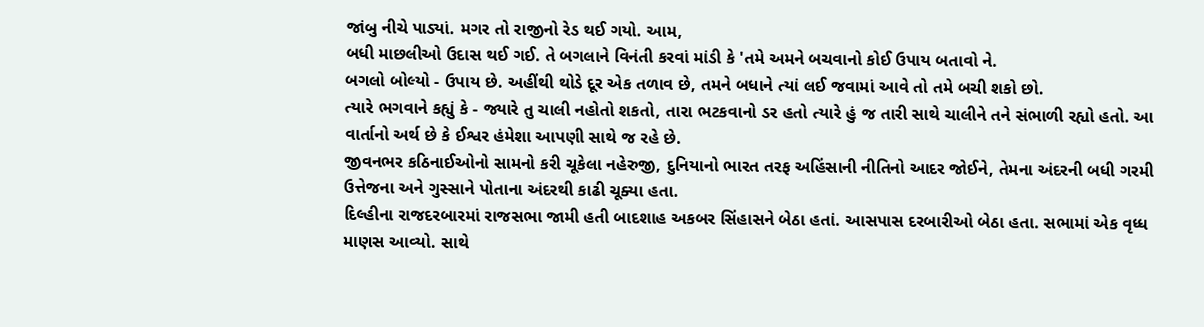જાંબુ નીચે પાડ્યાં. મગર તો રાજીનો રેડ થઈ ગયો. આમ,
બધી માછલીઓ ઉદાસ થઈ ગઈ. તે બગલાને વિનંતી કરવાં માંડી કે 'તમે અમને બચવાનો કોઈ ઉપાય બતાવો ને.
બગલો બોલ્યો - ઉપાય છે. અહીંથી થોડે દૂર એક તળાવ છે, તમને બધાને ત્યાં લઈ જવામાં આવે તો તમે બચી શકો છો.
ત્યારે ભગવાને કહ્યું કે - જ્યારે તુ ચાલી નહોતો શકતો, તારા ભટકવાનો ડર હતો ત્યારે હું જ તારી સાથે ચાલીને તને સંભાળી રહ્યો હતો. આ વાર્તાનો અર્થ છે કે ઈશ્વર હંમેશા આપણી સાથે જ રહે છે.
જીવનભર કઠિનાઈઓનો સામનો કરી ચૂકેલા નહેરુજી, દુનિયાનો ભારત તરફ અહિંસાની નીતિનો આદર જોઈને, તેમના અંદરની બધી ગરમી ઉત્તેજના અને ગુસ્સાને પોતાના અંદરથી કાઢી ચૂક્યા હતા.
દિલ્હીના રાજદરબારમાં રાજસભા જામી હતી બાદશાહ અકબર સિંહાસને બેઠા હતાં. આસપાસ દરબારીઓ બેઠા હતા. સભામાં એક વૃધ્ધ માણસ આવ્યો. સાથે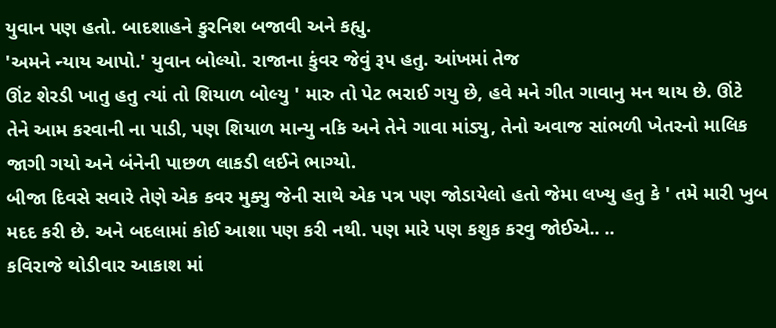યુવાન પણ હતો. બાદશાહને કુરનિશ બજાવી અને કહ્યુ.
'અમને ન્યાય આપો.' યુવાન બોલ્યો. રાજાના કુંવર જેવું રૂપ હતુ. આંખમાં તેજ
ઊંટ શેરડી ખાતુ હતુ ત્યાં તો શિયાળ બોલ્યુ ' મારુ તો પેટ ભરાઈ ગયુ છે, હવે મને ગીત ગાવાનુ મન થાય છે. ઊંટે તેને આમ કરવાની ના પાડી, પણ શિયાળ માન્યુ નકિ અને તેને ગાવા માંડ્યુ, તેનો અવાજ સાંભળી ખેતરનો માલિક જાગી ગયો અને બંનેની પાછળ લાકડી લઈને ભાગ્યો.
બીજા દિવસે સવારે તેણે એક કવર મુક્યુ જેની સાથે એક પત્ર પણ જોડાયેલો હતો જેમા લખ્યુ હતુ કે ' તમે મારી ખુબ મદદ કરી છે. અને બદલામાં કોઈ આશા પણ કરી નથી. પણ મારે પણ કશુક કરવુ જોઈએ.. ..
કવિરાજે થોડીવાર આકાશ માં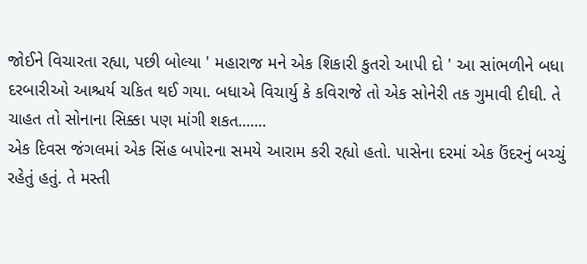જોઈને વિચારતા રહ્યા, પછી બોલ્યા ' મહારાજ મને એક શિકારી કુતરો આપી દો ' આ સાંભળીને બધા દરબારીઓ આશ્ચર્ય ચકિત થઈ ગયા. બધાએ વિચાર્યુ કે કવિરાજે તો એક સોનેરી તક ગુમાવી દીઘી. તે ચાહત તો સોનાના સિક્કા પણ માંગી શકત.......
એક દિવસ જંગલમાં એક સિંહ બપોરના સમયે આરામ કરી રહ્યો હતો. પાસેના દરમાં એક ઉંદરનું બચ્ચું રહેતું હતું. તે મસ્તી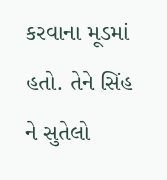કરવાના મૂડમાં હતો. તેને સિંહ ને સુતેલો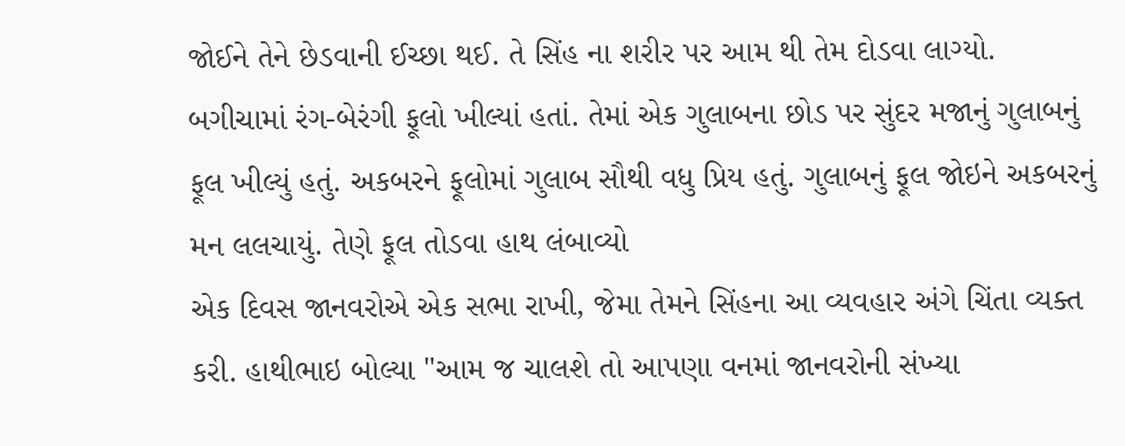જોઈને તેને છેડવાની ઈચ્છા થઈ. તે સિંહ ના શરીર પર આમ થી તેમ દોડવા લાગ્યો.
બગીચામાં રંગ-બેરંગી ફૂલો ખીલ્યાં હતાં. તેમાં એક ગુલાબના છોડ પર સુંદર મજાનું ગુલાબનું ફૂલ ખીલ્યું હતું. અકબરને ફૂલોમાં ગુલાબ સૌથી વધુ પ્રિય હતું. ગુલાબનું ફૂલ જોઇને અકબરનું મન લલચાયું. તેણે ફૂલ તોડવા હાથ લંબાવ્યો
એક દિવસ જાનવરોએ એક સભા રાખી, જેમા તેમને સિંહના આ વ્યવહાર અંગે ચિંતા વ્યક્ત કરી. હાથીભાઇ બોલ્યા "આમ જ ચાલશે તો આપણા વનમાં જાનવરોની સંખ્યા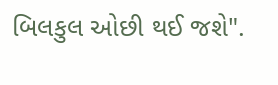બિલકુલ ઓછી થઈ જશે".